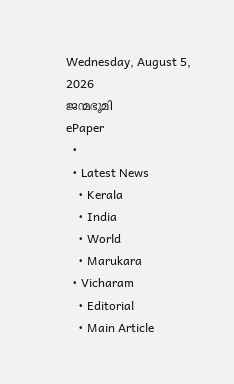Wednesday, August 5, 2026
ജന്മഭൂമി
ePaper
  •
  • Latest News
    • Kerala
    • India
    • World
    • Marukara
  • Vicharam
    • Editorial
    • Main Article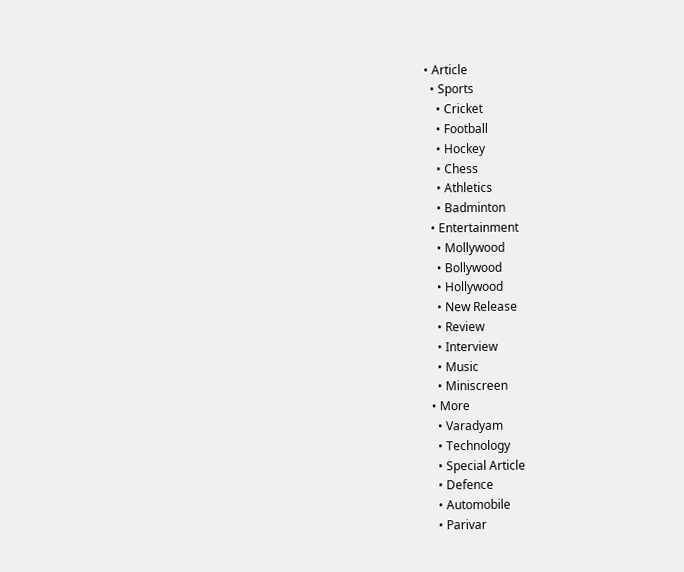• Article
  • Sports
    • Cricket
    • Football
    • Hockey
    • Chess
    • Athletics
    • Badminton
  • Entertainment
    • Mollywood
    • Bollywood
    • Hollywood
    • New Release
    • Review
    • Interview
    • Music
    • Miniscreen
  • More
    • Varadyam
    • Technology
    • Special Article
    • Defence
    • Automobile
    • Parivar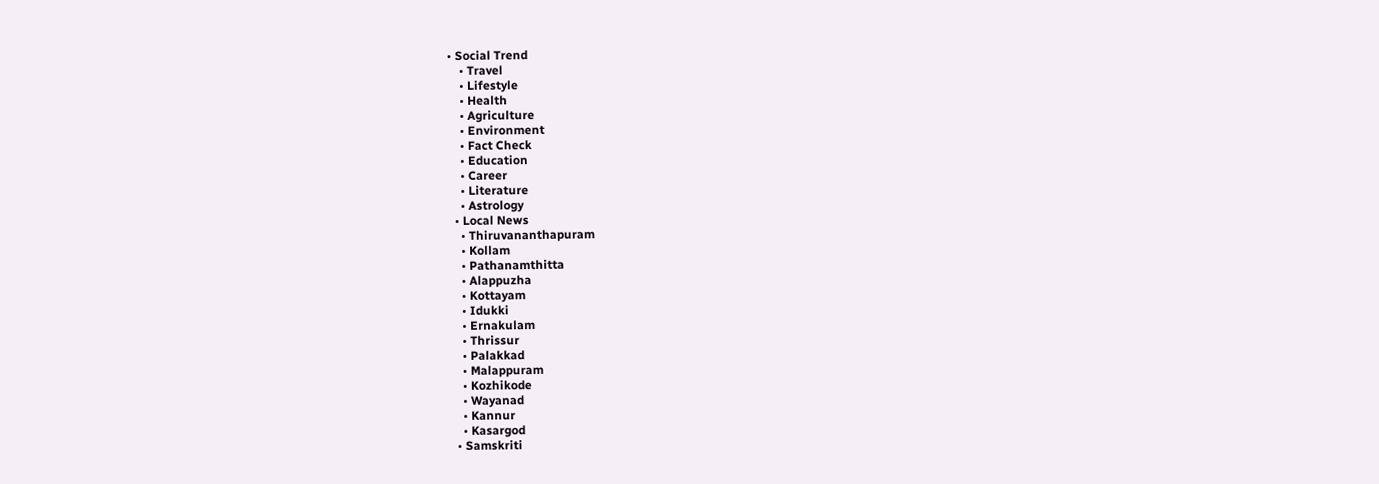• Social Trend
    • Travel
    • Lifestyle
    • Health
    • Agriculture
    • Environment
    • Fact Check
    • Education
    • Career
    • Literature
    • Astrology
  • Local News
    • Thiruvananthapuram
    • Kollam
    • Pathanamthitta
    • Alappuzha
    • Kottayam
    • Idukki
    • Ernakulam
    • Thrissur
    • Palakkad
    • Malappuram
    • Kozhikode
    • Wayanad
    • Kannur
    • Kasargod
  • Samskriti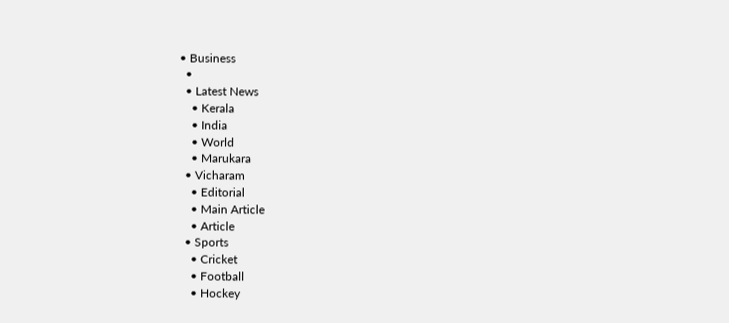• Business
  •
  • Latest News
    • Kerala
    • India
    • World
    • Marukara
  • Vicharam
    • Editorial
    • Main Article
    • Article
  • Sports
    • Cricket
    • Football
    • Hockey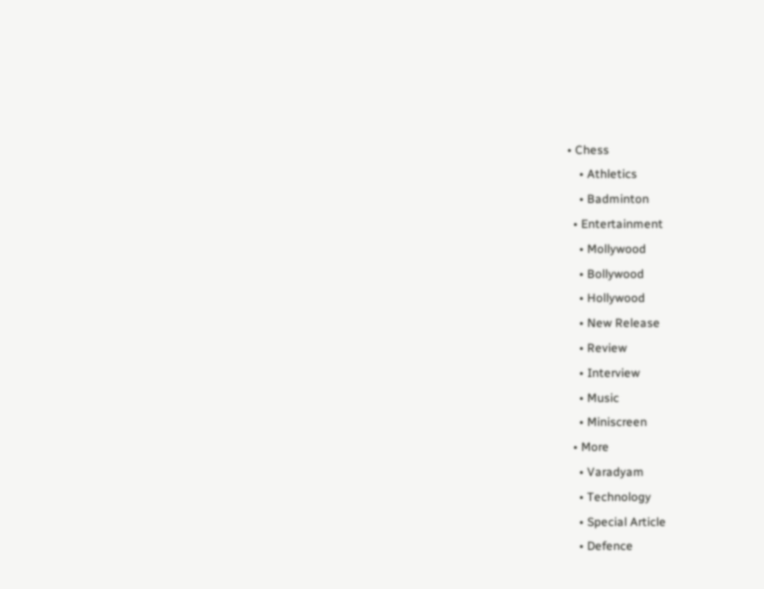• Chess
    • Athletics
    • Badminton
  • Entertainment
    • Mollywood
    • Bollywood
    • Hollywood
    • New Release
    • Review
    • Interview
    • Music
    • Miniscreen
  • More
    • Varadyam
    • Technology
    • Special Article
    • Defence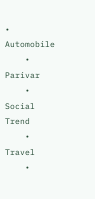• Automobile
    • Parivar
    • Social Trend
    • Travel
    •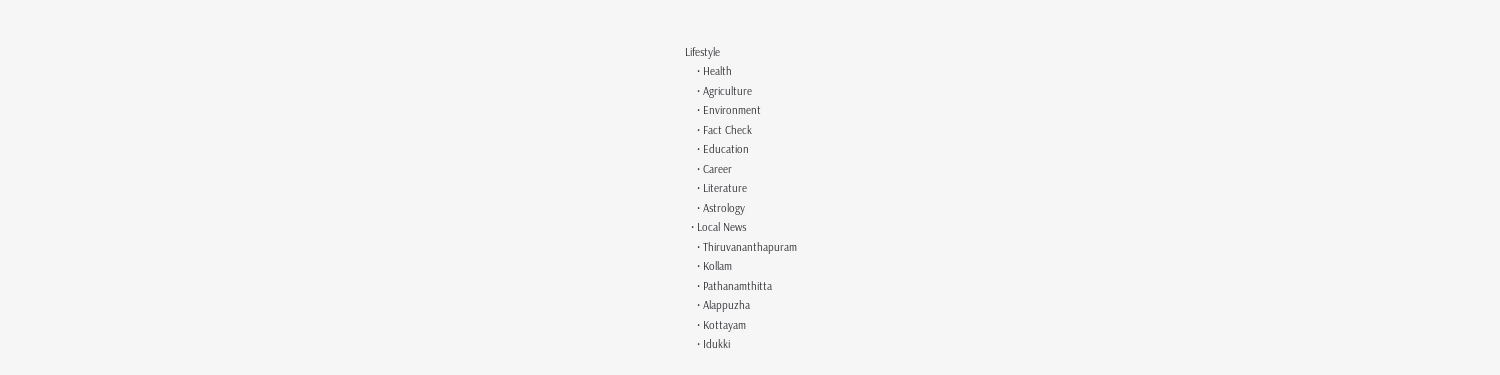Lifestyle
    • Health
    • Agriculture
    • Environment
    • Fact Check
    • Education
    • Career
    • Literature
    • Astrology
  • Local News
    • Thiruvananthapuram
    • Kollam
    • Pathanamthitta
    • Alappuzha
    • Kottayam
    • Idukki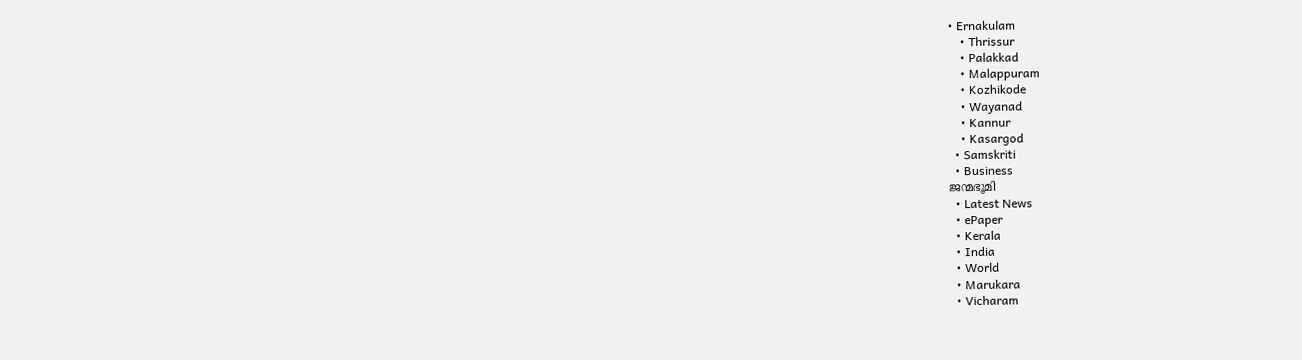• Ernakulam
    • Thrissur
    • Palakkad
    • Malappuram
    • Kozhikode
    • Wayanad
    • Kannur
    • Kasargod
  • Samskriti
  • Business
ജന്മഭൂമി
  • Latest News
  • ePaper
  • Kerala
  • India
  • World
  • Marukara
  • Vicharam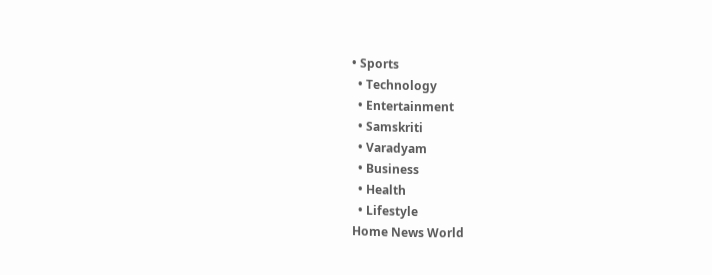• Sports
  • Technology
  • Entertainment
  • Samskriti
  • Varadyam
  • Business
  • Health
  • Lifestyle
Home News World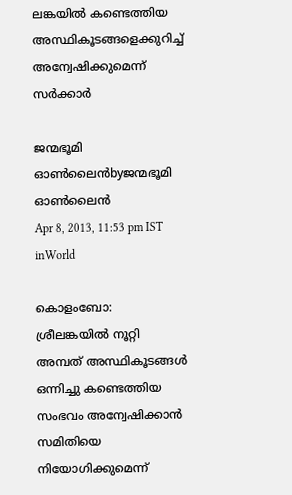ലങ്കയില്‍ കണ്ടെത്തിയ അസ്ഥികൂടങ്ങളെക്കുറിച്ച്‌ അന്വേഷിക്കുമെന്ന്‌ സര്‍ക്കാര്‍

ജന്മഭൂമി ഓണ്‍ലൈന്‍byജന്മഭൂമി ഓണ്‍ലൈന്‍
Apr 8, 2013, 11:53 pm IST
inWorld

കൊളംബോ: ശ്രീലങ്കയില്‍ നൂറ്റി അമ്പത്‌ അസ്ഥികൂടങ്ങള്‍ ഒന്നിച്ചു കണ്ടെത്തിയ സംഭവം അന്വേഷിക്കാന്‍ സമിതിയെ നിയോഗിക്കുമെന്ന്‌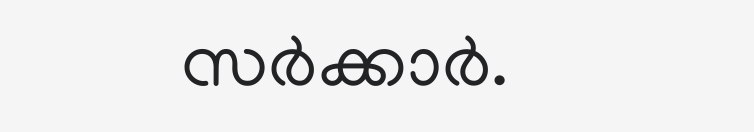സര്‍ക്കാര്‍.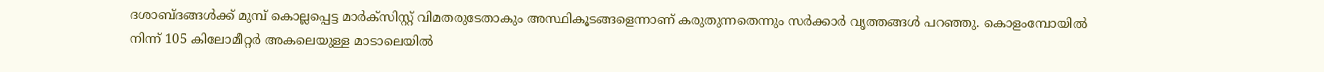ദശാബ്ദങ്ങള്‍ക്ക്‌ മുമ്പ്‌ കൊല്ലപ്പെട്ട മാര്‍ക്സിസ്റ്റ്‌ വിമതരുടേതാകും അസ്ഥികൂടങ്ങളെന്നാണ്‌ കരുതുന്നതെന്നും സര്‍ക്കാര്‍ വൃത്തങ്ങള്‍ പറഞ്ഞു. കൊളംമ്പോയില്‍ നിന്ന്‌ 105 കിലോമീറ്റര്‍ അകലെയുള്ള മാടാലെയില്‍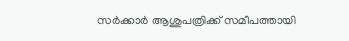സര്‍ക്കാര്‍ ആശുപത്രിക്ക്‌ സമീപത്തായി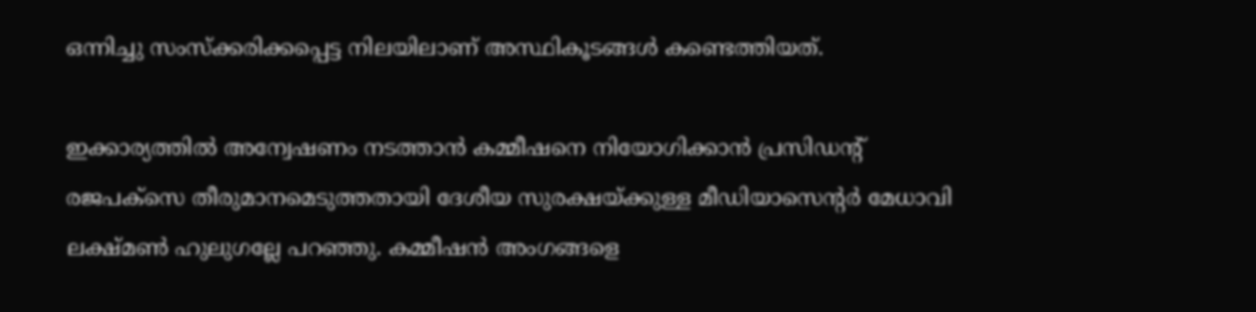ഒന്നിച്ചു സംസ്ക്കരിക്കപ്പെട്ട നിലയിലാണ്‌ അസ്ഥികൂടങ്ങള്‍ കണ്ടെത്തിയത്‌.

ഇക്കാര്യത്തില്‍ അന്വേഷണം നടത്താന്‍ കമ്മീഷനെ നിയോഗിക്കാന്‍ പ്രസിഡന്റ്‌ രജപക്സെ തീരുമാനമെടുത്തതായി ദേശീയ സുരക്ഷയ്‌ക്കുള്ള മീഡിയാസെന്റര്‍ മേധാവി ലക്ഷ്മണ്‍ ഹുലുഗല്ലേ പറഞ്ഞു. കമ്മീഷന്‍ അംഗങ്ങളെ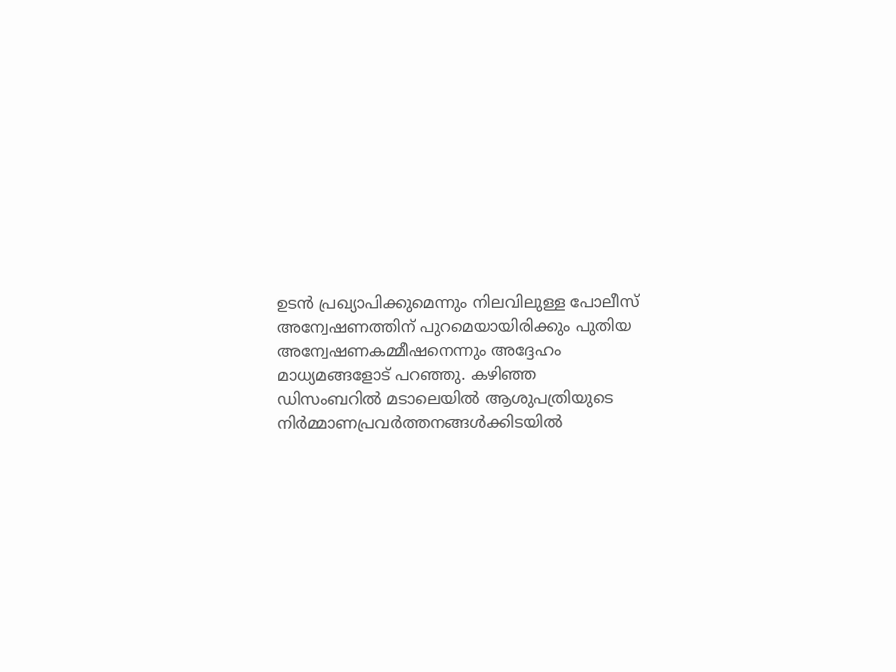ഉടന്‍ പ്രഖ്യാപിക്കുമെന്നും നിലവിലുള്ള പോലീസ്‌ അന്വേഷണത്തിന്‌ പുറമെയായിരിക്കും പുതിയ അന്വേഷണകമ്മീഷനെന്നും അദ്ദേഹം മാധ്യമങ്ങളോട്‌ പറഞ്ഞു. കഴിഞ്ഞ ഡിസംബറില്‍ മടാലെയില്‍ ആശുപത്രിയുടെ നിര്‍മ്മാണപ്രവര്‍ത്തനങ്ങള്‍ക്കിടയില്‍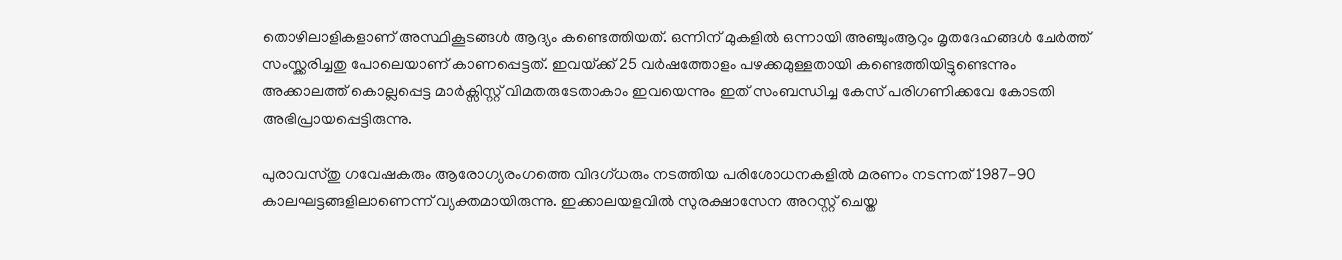തൊഴിലാളികളാണ്‌ അസ്ഥികൂടങ്ങള്‍ ആദ്യം കണ്ടെത്തിയത്‌. ഒന്നിന്‌ മുകളില്‍ ഒന്നായി അഞ്ചുംആറും മൃതദേഹങ്ങള്‍ ചേര്‍ത്ത്‌ സംസ്ക്കരിച്ചതു പോലെയാണ്‌ കാണപ്പെട്ടത്‌. ഇവയ്‌ക്ക്‌ 25 വര്‍ഷത്തോളം പഴക്കമുള്ളതായി കണ്ടെത്തിയിട്ടുണ്ടെന്നും അക്കാലത്ത്‌ കൊല്ലപ്പെട്ട മാര്‍ക്സിസ്റ്റ്‌ വിമതരുടേതാകാം ഇവയെന്നും ഇത്‌ സംബന്ധിച്ച കേസ്‌ പരിഗണിക്കവേ കോടതി അഭിപ്രായപ്പെട്ടിരുന്നു.

പുരാവസ്തു ഗവേഷകരും ആരോഗ്യരംഗത്തെ വിദഗ്ധരും നടത്തിയ പരിശോധനകളില്‍ മരണം നടന്നത്‌ 1987-90 കാലഘട്ടങ്ങളിലാണെന്ന്‌ വ്യക്തമായിരുന്നു. ഇക്കാലയളവില്‍ സുരക്ഷാസേന അറസ്റ്റ്‌ ചെയ്ത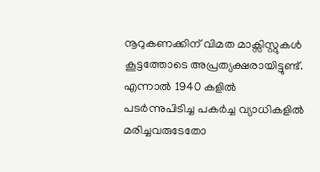നൂറുകണക്കിന്‌ വിമത മാക്സിസ്റ്റുകള്‍ കൂട്ടത്തോടെ അപ്രത്യക്ഷരായിട്ടുണ്ട്‌. എന്നാല്‍ 1940 കളില്‍ പടര്‍ന്നുപിടിച്ച പകര്‍ച്ച വ്യാധികളില്‍ മരിച്ചവരുടേതോ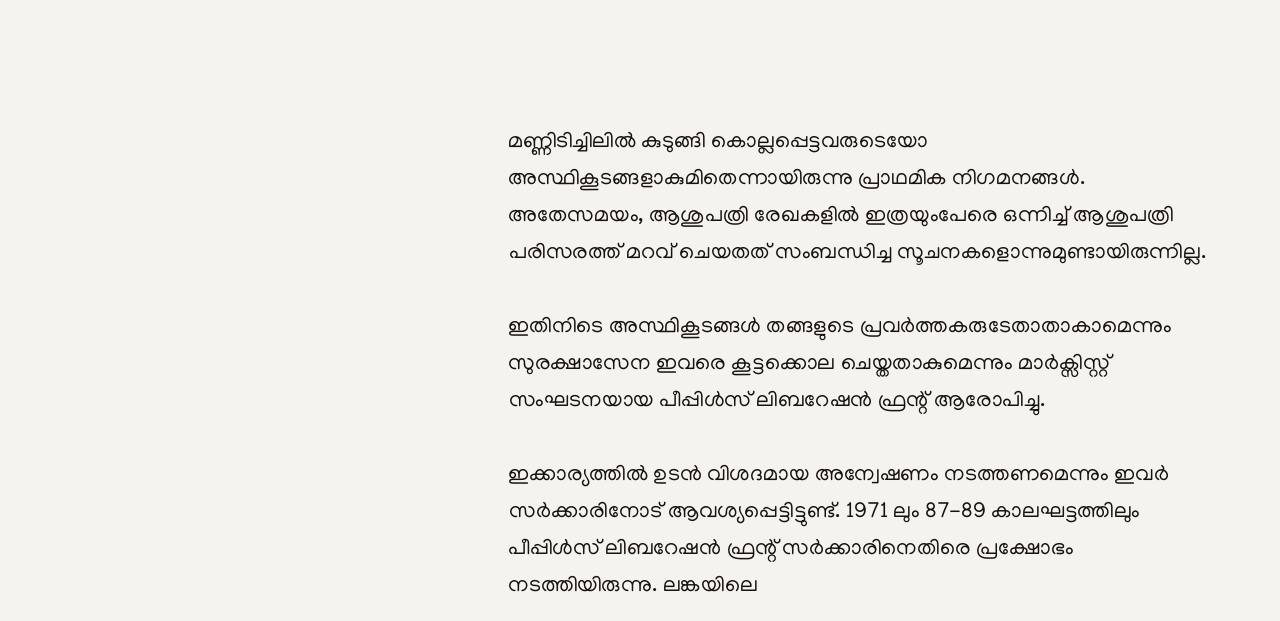മണ്ണിടിച്ചിലില്‍ കുടുങ്ങി കൊല്ലപ്പെട്ടവരുടെയോ അസ്ഥികൂടങ്ങളാകുമിതെന്നായിരുന്നു പ്രാഥമിക നിഗമനങ്ങള്‍. അതേസമയം, ആശുപത്രി രേഖകളില്‍ ഇത്രയുംപേരെ ഒന്നിച്ച്‌ ആശുപത്രി പരിസരത്ത്‌ മറവ്‌ ചെയതത്‌ സംബന്ധിച്ച സൂചനകളൊന്നുമുണ്ടായിരുന്നില്ല.

ഇതിനിടെ അസ്ഥികൂടങ്ങള്‍ തങ്ങളുടെ പ്രവര്‍ത്തകരുടേതാതാകാമെന്നും സുരക്ഷാസേന ഇവരെ കൂട്ടക്കൊല ചെയ്തതാകുമെന്നും മാര്‍ക്സിസ്റ്റ്‌ സംഘടനയായ പീപ്പിള്‍സ്‌ ലിബറേഷന്‍ ഫ്രന്റ്‌ ആരോപിച്ചു.

ഇക്കാര്യത്തില്‍ ഉടന്‍ വിശദമായ അന്വേഷണം നടത്തണമെന്നും ഇവര്‍ സര്‍ക്കാരിനോട്‌ ആവശ്യപ്പെട്ടിട്ടുണ്ട്‌. 1971 ലും 87-89 കാലഘട്ടത്തിലും പീപ്പിള്‍സ്‌ ലിബറേഷന്‍ ഫ്രന്റ്‌ സര്‍ക്കാരിനെതിരെ പ്രക്ഷോഭം നടത്തിയിരുന്നു. ലങ്കയിലെ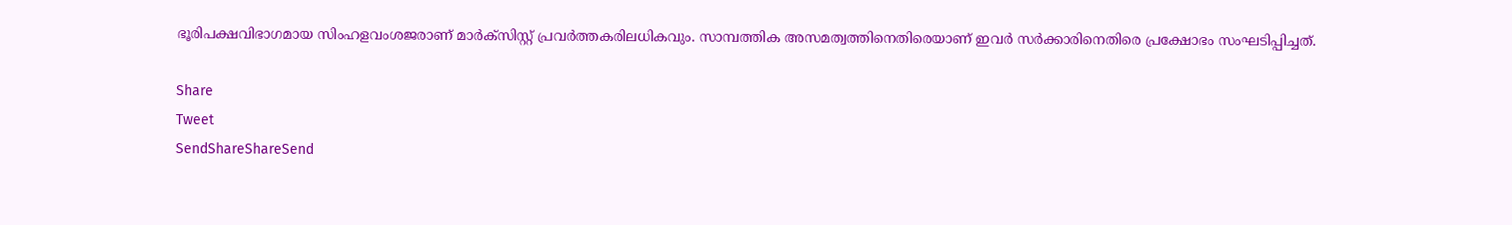ഭൂരിപക്ഷവിഭാഗമായ സിംഹളവംശജരാണ്‌ മാര്‍ക്സിസ്റ്റ്‌ പ്രവര്‍ത്തകരിലധികവും. സാമ്പത്തിക അസമത്വത്തിനെതിരെയാണ്‌ ഇവര്‍ സര്‍ക്കാരിനെതിരെ പ്രക്ഷോഭം സംഘടിപ്പിച്ചത്‌.

Share
Tweet
SendShareShareSend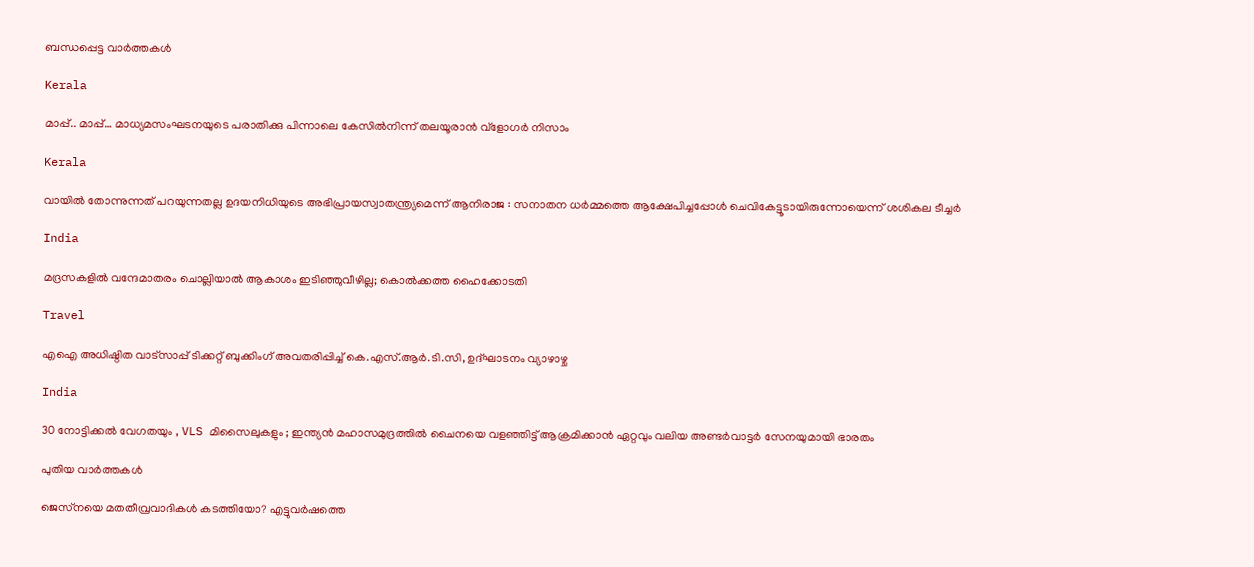ബന്ധപ്പെട്ട വാര്‍ത്തകള്‍

Kerala

മാപ്പ്.. മാപ്പ്… മാധ്യമസംഘടനയുടെ പരാതിക്കു പിന്നാലെ കേസില്‍നിന്ന് തലയൂരാന്‍ വ്‌ളോഗര്‍ നിസാം

Kerala

വായിൽ തോന്നുന്നത് പറയുന്നതല്ല ഉദയനിധിയുടെ അഭിപ്രായസ്വാതന്ത്ര്യമെന്ന് ആനിരാജ : സനാതന ധർമ്മത്തെ ആക്ഷേപിച്ചപ്പോൾ ചെവികേട്ടൂടായിരുന്നോയെന്ന് ശശികല ടീച്ചർ

India

മദ്രസകളിൽ വന്ദേമാതരം ചൊല്ലിയാൽ ആകാശം ഇടിഞ്ഞുവീഴില്ല; കൊൽക്കത്ത ഹൈക്കോടതി

Travel

എഐ അധിഷ്ഠിത വാട്‌സാപ്പ് ടിക്കറ്റ് ബുക്കിംഗ് അവതരിപ്പിച്ച് കെ.എസ്.ആര്‍.ടി.സി, ഉദ്ഘാടനം വ്യാഴാഴ്ച

India

30 നോട്ടിക്കൽ വേഗതയും , VLS മിസൈലുകളും ; ഇന്ത്യൻ മഹാസമുദ്രത്തിൽ ചൈനയെ വളഞ്ഞിട്ട് ആക്രമിക്കാൻ ഏറ്റവും വലിയ അണ്ടർവാട്ടർ സേനയുമായി ഭാരതം

പുതിയ വാര്‍ത്തകള്‍

ജെസ്‌നയെ മതതീവ്രവാദികള്‍ കടത്തിയോ? എട്ടുവര്‍ഷത്തെ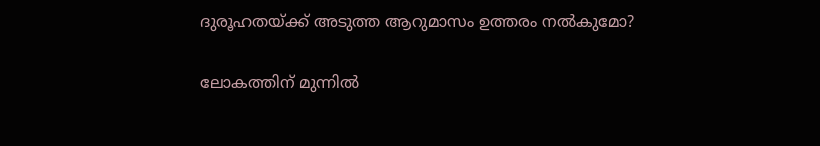ദുരൂഹതയ്‌ക്ക് അടുത്ത ആറുമാസം ഉത്തരം നല്‍കുമോ?

ലോകത്തിന് മുന്നിൽ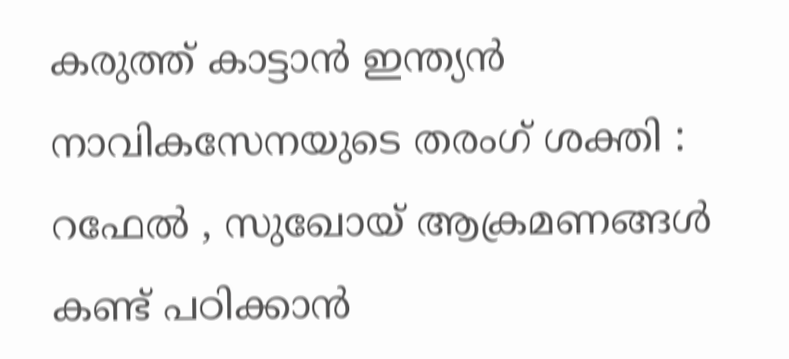കരുത്ത് കാട്ടാൻ ഇന്ത്യൻ നാവികസേനയുടെ തരംഗ് ശക്തി : റഫേൽ , സുഖോയ് ആക്രമണങ്ങൾ കണ്ട് പഠിക്കാൻ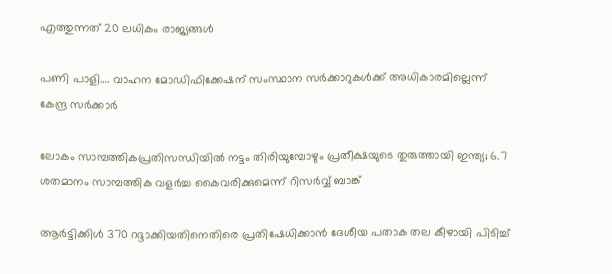എത്തുന്നത് 20 ലധികം രാജ്യങ്ങൾ

പണി പാളി…. വാഹന മോഡിഫിക്കേഷന് സംസ്ഥാന സർക്കാറുകൾക്ക് അധികാരമില്ലെന്ന് കേന്ദ്ര സർക്കാർ

ലോകം സാമ്പത്തികപ്രതിസന്ധിയില്‍ നട്ടം തിരിയുമ്പോഴും പ്രതീക്ഷയുടെ തുരുത്തായി ഇന്ത്യ; 6.7 ശതമാനം സാമ്പത്തിക വളര്‍ച്ച കൈവരിക്കുമെന്ന് റിസര്‍വ്വ് ബാങ്ക്

ആർട്ടിക്കിൾ 370 റദ്ദാക്കിയതിനെതിരെ പ്രതിഷേധിക്കാൻ ദേശീയ പതാക തല കീഴായി പിടിച്ച്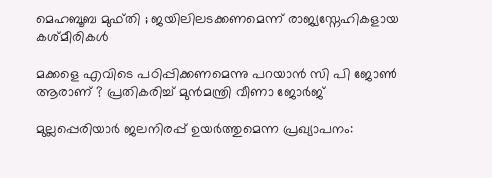മെഹബൂബ മുഫ്തി ; ജയിലിലടക്കണമെന്ന് രാജ്യസ്നേഹികളായ കശ്മീരികൾ

മക്കളെ എവിടെ പഠിപ്പിക്കണമെന്നു പറയാന്‍ സി പി ജോണ്‍ ആരാണ് ? പ്രതികരിച്ച് മുന്‍മന്ത്രി വീണാ ജോര്‍ജ്

മുല്ലപ്പെരിയാര്‍ ജലനിരപ്പ് ഉയര്‍ത്തുമെന്ന പ്രഖ്യാപനം: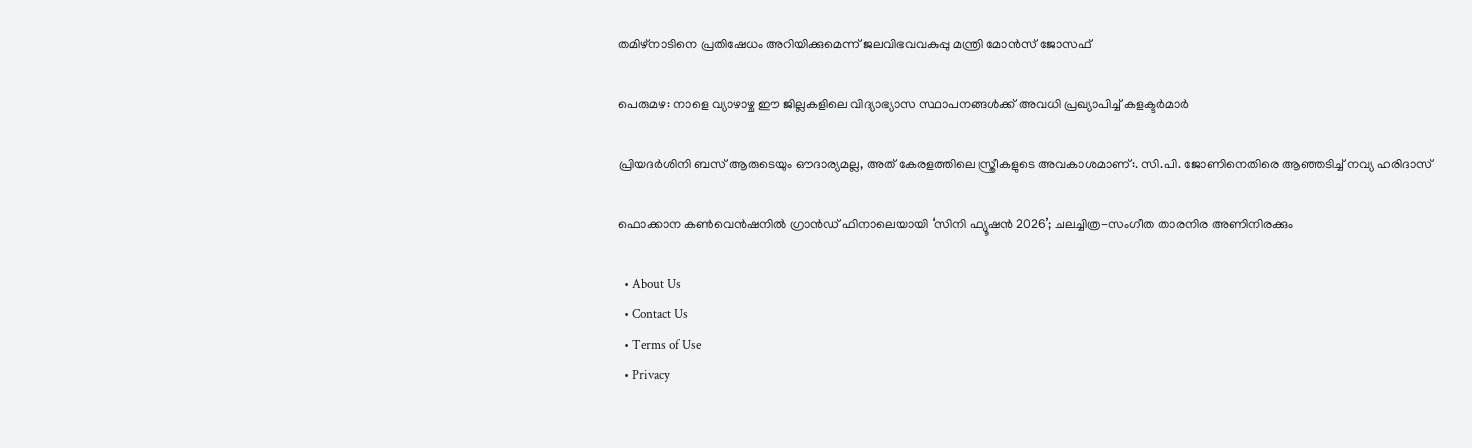തമിഴ്‌നാടിനെ പ്രതിഷേധം അറിയിക്കുമെന്ന് ജലവിഭവവകുപ്പു മന്ത്രി മോന്‍സ് ജോസഫ്

പെരുമഴ: നാളെ വ്യാഴാഴ്ച ഈ ജില്ലകളിലെ വിദ്യാഭ്യാസ സ്ഥാപനങ്ങൾക്ക് അവധി പ്രഖ്യാപിച്ച് കളക്ടർമാർ

പ്രിയദർശിനി ബസ് ആരുടെയും ഔദാര്യമല്ല, അത് കേരളത്തിലെ സ്ത്രീകളുടെ അവകാശമാണ്:. സി.പി. ജോണിനെതിരെ ആഞ്ഞടിച്ച് നവ്യ ഹരിദാസ്

ഫൊക്കാന കൺവെൻഷനിൽ ഗ്രാൻഡ് ഫിനാലെയായി ‘സിനി ഫ്യൂഷൻ 2026’; ചലച്ചിത്ര-സംഗീത താരനിര അണിനിരക്കും

  • About Us
  • Contact Us
  • Terms of Use
  • Privacy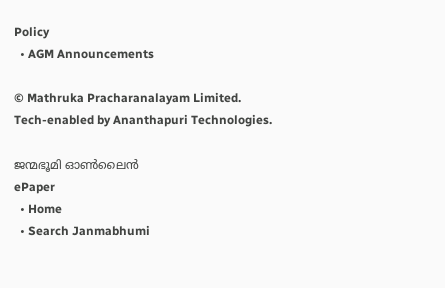Policy
  • AGM Announcements

© Mathruka Pracharanalayam Limited.
Tech-enabled by Ananthapuri Technologies.

ജന്മഭൂമി ഓണ്‍ലൈന്‍
ePaper
  • Home
  • Search Janmabhumi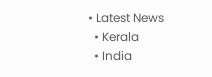• Latest News
  • Kerala
  • India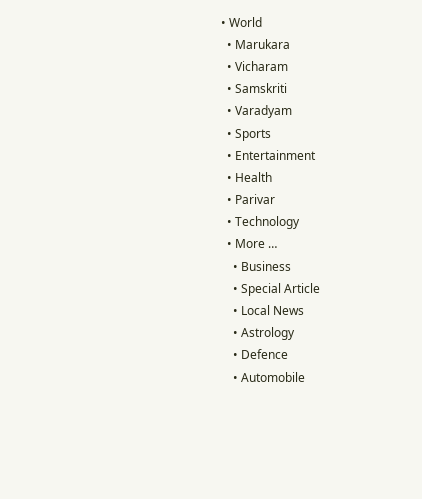• World
  • Marukara
  • Vicharam
  • Samskriti
  • Varadyam
  • Sports
  • Entertainment
  • Health
  • Parivar
  • Technology
  • More …
    • Business
    • Special Article
    • Local News
    • Astrology
    • Defence
    • Automobile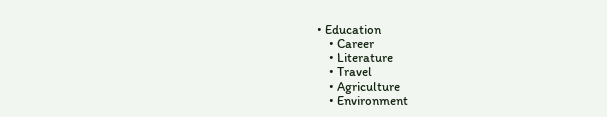• Education
    • Career
    • Literature
    • Travel
    • Agriculture
    • Environment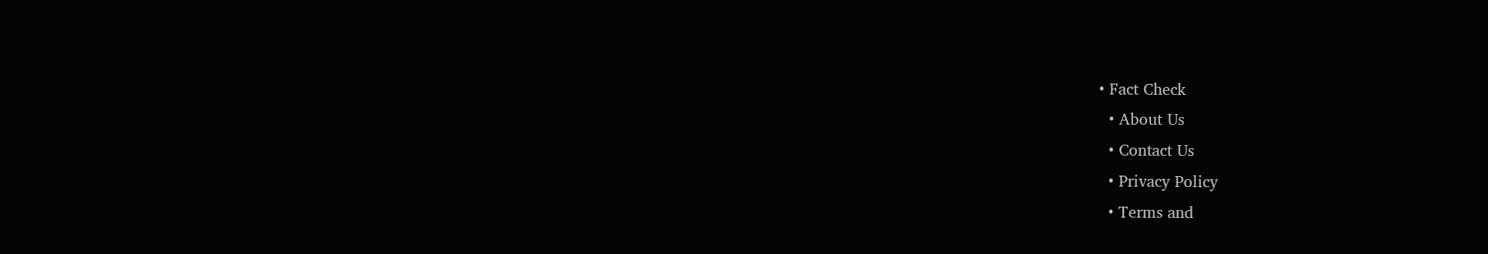• Fact Check
  • About Us
  • Contact Us
  • Privacy Policy
  • Terms and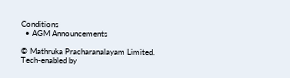Conditions
  • AGM Announcements

© Mathruka Pracharanalayam Limited.
Tech-enabled by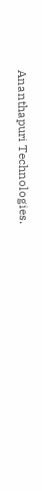Ananthapuri Technologies.